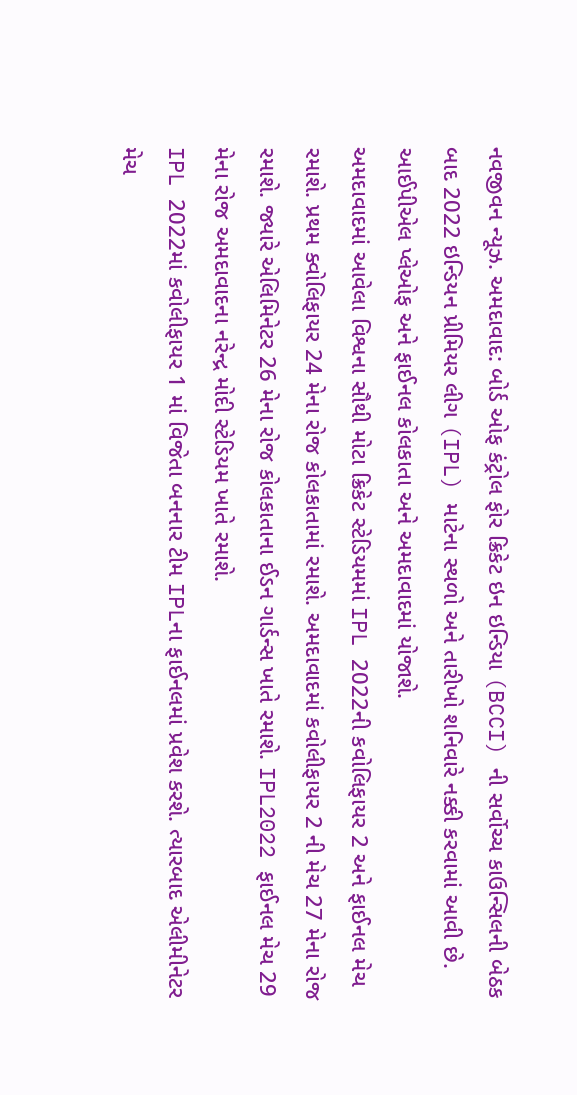નવજીવન ન્યૂઝ. અમદાવાદ: બોર્ડ ઓફ કંટ્રોલ ફોર ક્રિકેટ ઇન ઇન્ડિયા (BCCI) ની સર્વોચ્ચ કાઉન્સિલની બેઠક બાદ 2022 ઇન્ડિયન પ્રીમિયર લીગ (IPL) માટેના સ્થળો અને તારીખો શનિવારે નક્કી કરવામાં આવી છે. આઈપીએલ પ્લેઓફ અને ફાઈનલ કોલકાતા અને અમદાવાદમાં યોજાશે.
અમદાવાદમાં આવેલા વિશ્વના સૌથી મોટા ક્રિકેટ સ્ટેડિયમમાં IPL 2022ની કવોલિફાયર 2 અને ફાઈનલ મેચ રમાશે. પ્રથમ ક્વોલિફાયર 24 મેના રોજ કોલકાતામાં રમાશે. અમદાવાદમાં કવોલીફાયર 2 ની મેચ 27 મેના રોજ રમાશે. જ્યારે એલિમિનેટર 26 મેના રોજ કોલકાતાના ઈડન ગાર્ડન્સ ખાતે રમાશે. IPL2022 ફાઈનલ મેચ 29 મેના રોજ અમદાવાદના નરેન્દ્ર મોદી સ્ટેડિયમ ખાતે રમાશે.
IPL 2022માં કવોલીફાયર 1 માં વિજેતા બનનાર ટીમ IPLના ફાઈનલમાં પ્રવેશ કરશે. ત્યારબાદ એલીમીનેટર મેચ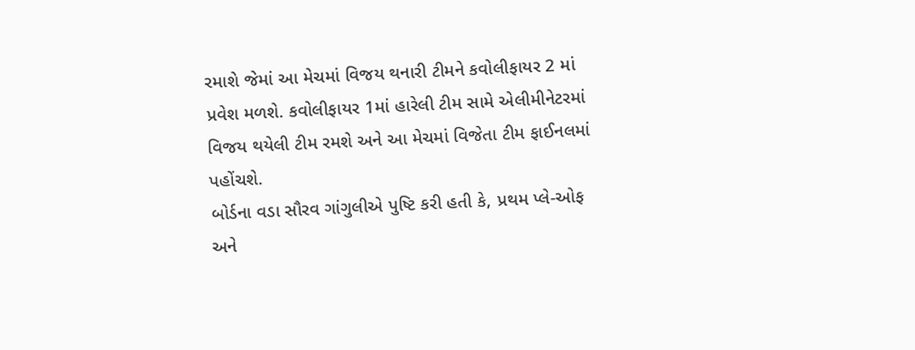રમાશે જેમાં આ મેચમાં વિજય થનારી ટીમને કવોલીફાયર 2 માં પ્રવેશ મળશે. કવોલીફાયર 1માં હારેલી ટીમ સામે એલીમીનેટરમાં વિજય થયેલી ટીમ રમશે અને આ મેચમાં વિજેતા ટીમ ફાઈનલમાં પહોંચશે.
બોર્ડના વડા સૌરવ ગાંગુલીએ પુષ્ટિ કરી હતી કે, પ્રથમ પ્લે-ઓફ અને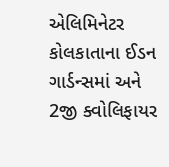એલિમિનેટર કોલકાતાના ઈડન ગાર્ડન્સમાં અને 2જી ક્વોલિફાયર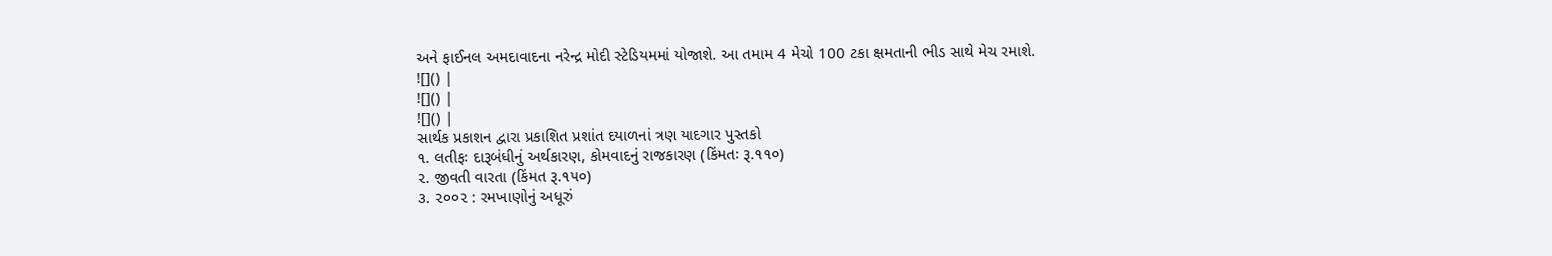અને ફાઈનલ અમદાવાદના નરેન્દ્ર મોદી સ્ટેડિયમમાં યોજાશે. આ તમામ 4 મેચો 100 ટકા ક્ષમતાની ભીડ સાથે મેચ રમાશે.
![]() |
![]() |
![]() |
સાર્થક પ્રકાશન દ્વારા પ્રકાશિત પ્રશાંત દયાળનાં ત્રણ યાદગાર પુસ્તકો
૧. લતીફઃ દારૂબંધીનું અર્થકારણ, કોમવાદનું રાજકારણ (કિંમતઃ રૂ.૧૧૦)
૨. જીવતી વારતા (કિંમત રૂ.૧૫૦)
૩. ૨૦૦૨ : રમખાણોનું અધૂરું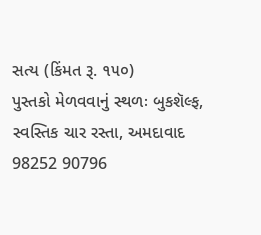સત્ય (કિંમત રૂ. ૧૫૦)
પુસ્તકો મેળવવાનું સ્થળઃ બુકશૅલ્ફ, સ્વસ્તિક ચાર રસ્તા, અમદાવાદ
98252 90796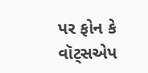પર ફોન કે વૉટ્સએપ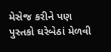મેસેજ કરીને પણ પુસ્તકો ઘરેબેઠાં મેળવી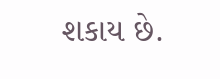શકાય છે.